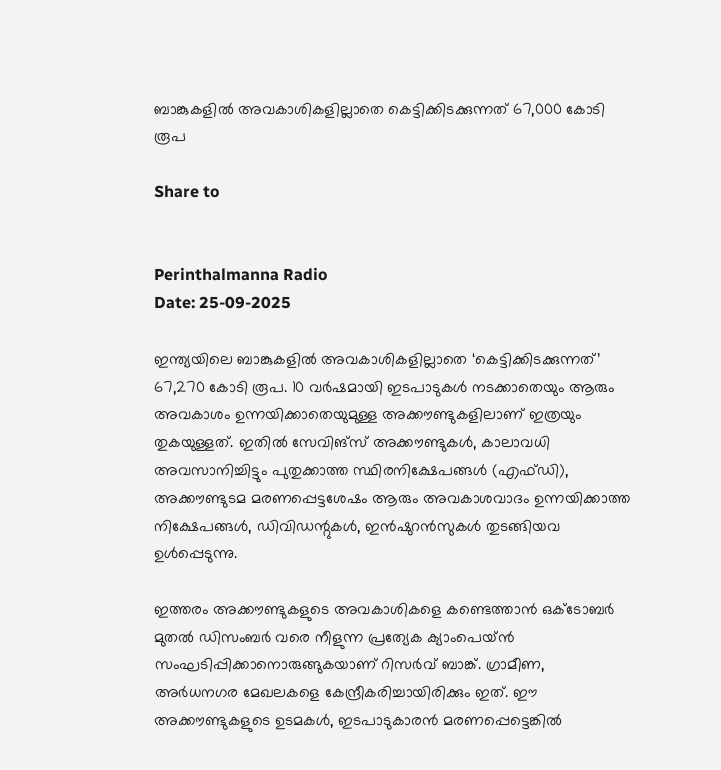ബാങ്കുകളിൽ‌ അവകാശികളില്ലാതെ കെട്ടിക്കിടക്കുന്നത് 67,000 കോടി രൂപ

Share to


Perinthalmanna Radio
Date: 25-09-2025

ഇന്ത്യയിലെ ബാങ്കുകളിൽ അവകാശികളില്ലാതെ ‘കെട്ടിക്കിടക്കുന്നത്’ 67,270 കോടി രൂപ. 10 വർഷമായി ഇടപാടുകൾ നടക്കാതെയും ആരും അവകാശം ഉന്നയിക്കാതെയുമുള്ള അക്കൗണ്ടുകളിലാണ് ഇത്രയും തുകയുള്ളത്. ഇതിൽ സേവിങ്സ് അക്കൗണ്ടുകൾ, കാലാവധി അവസാനിച്ചിട്ടും പുതുക്കാത്ത സ്ഥിരനിക്ഷേപങ്ങൾ (എഫ്ഡി), അക്കൗണ്ടുടമ മരണപ്പെട്ടശേഷം ആരും അവകാശവാദം ഉന്നയിക്കാത്ത നിക്ഷേപങ്ങൾ, ഡിവിഡന്റുകൾ, ഇൻഷുറൻസുകൾ തുടങ്ങിയവ ഉൾപ്പെടുന്നു.

ഇത്തരം അക്കൗണ്ടുകളുടെ അവകാശികളെ കണ്ടെത്താൻ ഒക്ടോബർ മുതൽ‌ ഡിസംബർ വരെ നീളുന്ന പ്രത്യേക ക്യാംപെയ്ൻ സംഘടിപ്പിക്കാനൊരുങ്ങുകയാണ് റിസർവ് ബാങ്ക്. ഗ്രാമീണ, അർധനഗര മേഖലകളെ കേന്ദ്രീകരിച്ചായിരിക്കും ഇത്. ഈ അക്കൗണ്ടുകളുടെ ഉടമകൾ, ഇടപാടുകാരൻ മരണപ്പെട്ടെങ്കിൽ‌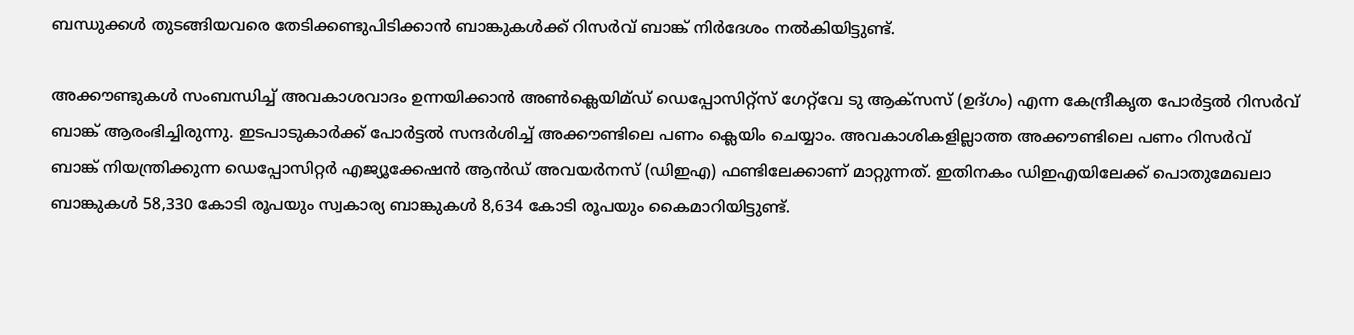ബന്ധുക്കൾ തുടങ്ങിയവരെ തേടിക്കണ്ടുപിടിക്കാൻ ബാങ്കുകൾക്ക് റിസർവ് ബാങ്ക് നിർദേശം നൽകിയിട്ടുണ്ട്.

അക്കൗണ്ടുകൾ സംബന്ധിച്ച് അവകാശവാദം ഉന്നയിക്കാൻ അൺക്ലെയിമ്ഡ് ഡെപ്പോസിറ്റ്സ് ഗേറ്റ്‍വേ ടു ആക്സസ് (ഉദ്ഗം) എന്ന കേന്ദ്രീകൃത പോർട്ടൽ റിസർവ് ബാങ്ക് ആരംഭിച്ചിരുന്നു. ഇടപാടുകാർക്ക് പോർട്ടൽ സന്ദർശിച്ച് അക്കൗണ്ടിലെ പണം ക്ലെയിം ചെയ്യാം. അവകാശികളില്ലാത്ത അക്കൗണ്ടിലെ പണം റിസർവ് ബാങ്ക് നിയന്ത്രിക്കുന്ന ഡെപ്പോസിറ്റർ എജ്യൂക്കേഷൻ ആൻഡ് അവയർനസ് (ഡിഇഎ) ഫണ്ടിലേക്കാണ് മാറ്റുന്നത്. ഇതിനകം ഡിഇഎയിലേക്ക് പൊതുമേഖലാ ബാങ്കുകൾ 58,330 കോടി രൂപയും സ്വകാര്യ ബാങ്കുകൾ 8,634 കോടി രൂപയും കൈമാറിയിട്ടുണ്ട്.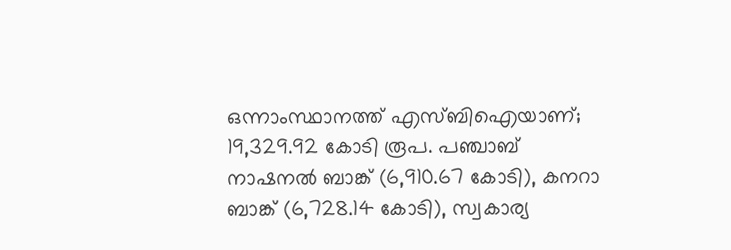ഒന്നാംസ്ഥാനത്ത് എസ്ബിഐയാണ്; 19,329.92 കോടി രൂപ. പഞ്ചാബ് നാഷനൽ‌ ബാങ്ക് (6,910.67 കോടി), കനറാ ബാങ്ക് (6,728.14 കോടി), സ്വകാര്യ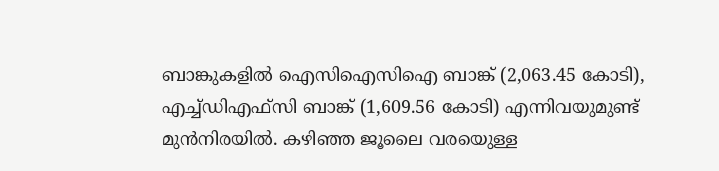ബാങ്കുകളിൽ ഐസിഐസിഐ ബാങ്ക് (2,063.45 കോടി), എച്ച്ഡിഎഫ്സി ബാങ്ക് (1,609.56 കോടി) എന്നിവയുമുണ്ട് മുൻനിരയിൽ. കഴിഞ്ഞ ജൂലൈ വരയെുള്ള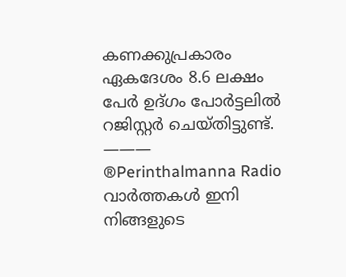കണക്കുപ്രകാരം ഏകദേശം 8.6 ലക്ഷം പേർ ഉദ്ഗം പോർട്ടലിൽ റജിസ്റ്റർ‌ ചെയ്തിട്ടുണ്ട്.
———
®Perinthalmanna Radio
വാർത്തകൾ ഇനി നിങ്ങളുടെ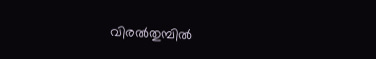വിരൽതുമ്പിൽ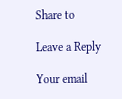Share to

Leave a Reply

Your email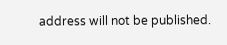address will not be published.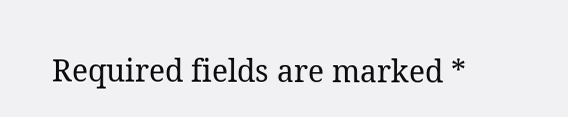Required fields are marked *